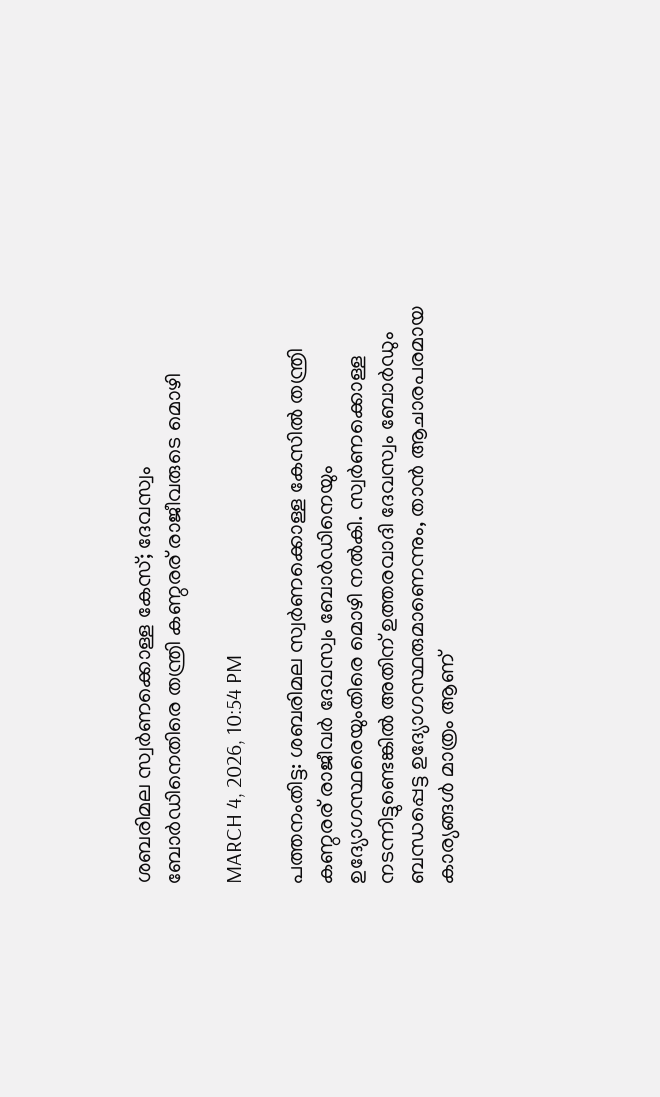ശബരിമല സ്വർണക്കൊള്ള കേസ്; ദേവസ്വം ബോർഡിനെതിരെ തന്ത്രി കണ്ഠരര് രാജീവരുടെ മൊഴി

MARCH 4, 2026, 10:54 PM

പത്തനംതിട്ട: ശബരിമല സ്വർണക്കൊള്ള കേസിൽ തന്ത്രി കണ്ഠരര് രാജീവര്‍ ദേവസ്വം ബോർഡിനെയും ഉദ്യോഗസ്ഥരെയുംതിരെ മൊഴി നൽകി. സ്വർണക്കൊള്ള നടന്നിട്ടുണ്ടെങ്കിൽ അതിന് ഉത്തരവാദി ദേവസ്വം ബോർഡും ബന്ധപ്പെട്ട ഉദ്യോഗസ്ഥരുമാണെന്നും, താൻ ആചാരപരമായ കാര്യങ്ങൾ മാത്രം ആണ്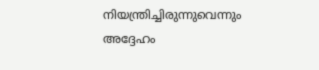നിയന്ത്രിച്ചിരുന്നുവെന്നും അദ്ദേഹം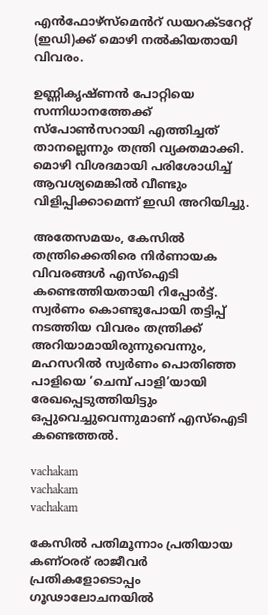എൻഫോഴ്സ്മെൻറ് ഡയറക്ടറേറ്റ് (ഇഡി)ക്ക് മൊഴി നൽകിയതായി വിവരം.

ഉണ്ണികൃഷ്ണൻ പോറ്റിയെ സന്നിധാനത്തേക്ക് സ്പോൺസറായി എത്തിച്ചത് താനല്ലെന്നും തന്ത്രി വ്യക്തമാക്കി. മൊഴി വിശദമായി പരിശോധിച്ച് ആവശ്യമെങ്കിൽ വീണ്ടും വിളിപ്പിക്കാമെന്ന് ഇഡി അറിയിച്ചു.

അതേസമയം, കേസിൽ തന്ത്രിക്കെതിരെ നിർണായക വിവരങ്ങൾ എസ്ഐടി കണ്ടെത്തിയതായി റിപ്പോർട്ട്. സ്വർണം കൊണ്ടുപോയി തട്ടിപ്പ് നടത്തിയ വിവരം തന്ത്രിക്ക് അറിയാമായിരുന്നുവെന്നും, മഹസറിൽ സ്വർണം പൊതിഞ്ഞ പാളിയെ ‘ചെമ്പ് പാളി’യായി രേഖപ്പെടുത്തിയിട്ടും ഒപ്പുവെച്ചുവെന്നുമാണ് എസ്ഐടി കണ്ടെത്തൽ.

vachakam
vachakam
vachakam

കേസിൽ പതിമൂന്നാം പ്രതിയായ കണ്ഠരര് രാജീവർ പ്രതികളോടൊപ്പം ഗൂഢാലോചനയിൽ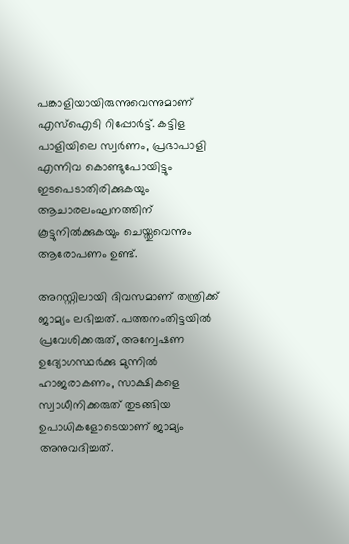പങ്കാളിയായിരുന്നുവെന്നുമാണ് എസ്ഐടി റിപ്പോർട്ട്. കട്ടിള പാളിയിലെ സ്വർണം, പ്രഭാപാളി എന്നിവ കൊണ്ടുപോയിട്ടും ഇടപെടാതിരിക്കുകയും ആചാരലംഘനത്തിന് കൂട്ടുനിൽക്കുകയും ചെയ്തുവെന്നും ആരോപണം ഉണ്ട്.

അറസ്റ്റിലായി ദിവസമാണ് തന്ത്രിക്ക് ജാമ്യം ലഭിച്ചത്. പത്തനംതിട്ടയിൽ പ്രവേശിക്കരുത്, അന്വേഷണ ഉദ്യോഗസ്ഥർക്കു മുന്നിൽ ഹാജരാകണം, സാക്ഷികളെ സ്വാധീനിക്കരുത് തുടങ്ങിയ ഉപാധികളോടെയാണ് ജാമ്യം അനുവദിച്ചത്.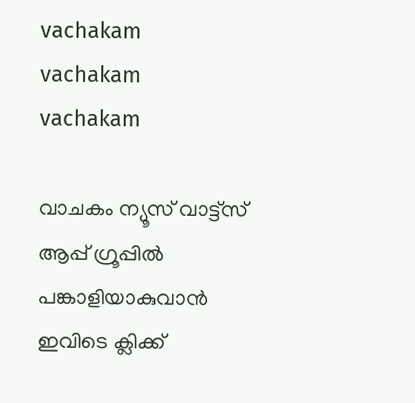vachakam
vachakam
vachakam

വാചകം ന്യൂസ് വാട്ട്സ് ആപ്പ് ഗ്രൂപ്പിൽ പങ്കാളിയാകുവാൻ ഇവിടെ ക്ലിക്ക്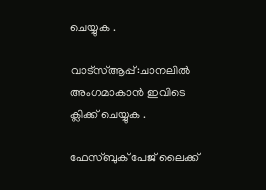ചെയ്യുക .

വാട്സ്ആപ്പ്:ചാനലിൽ അംഗമാകാൻ ഇവിടെ ക്ലിക്ക് ചെയ്യുക .

ഫേസ്ബുക് പേജ് ലൈക്ക്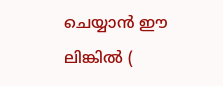ചെയ്യാൻ ഈ ലിങ്കിൽ (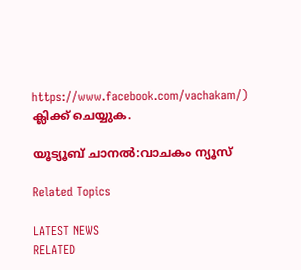https://www.facebook.com/vachakam/) ക്ലിക്ക് ചെയ്യുക.

യൂട്യൂബ് ചാനൽ:വാചകം ന്യൂസ്

Related Topics

LATEST NEWS
RELATED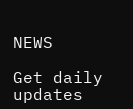NEWS

Get daily updates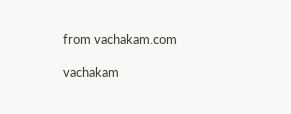from vachakam.com

vachakam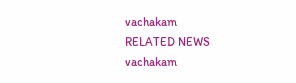vachakam
RELATED NEWS
vachakam